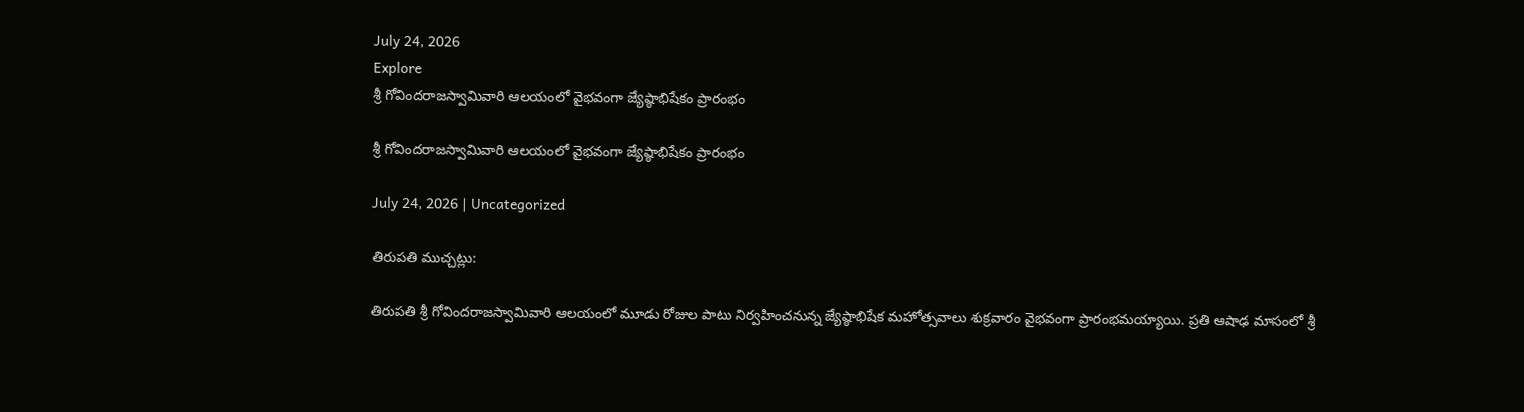July 24, 2026
Explore
శ్రీ గోవిందరాజస్వామివారి ఆలయంలో వైభవంగా జ్యేష్ఠాభిషేకం ప్రారంభం

శ్రీ గోవిందరాజస్వామివారి ఆలయంలో వైభవంగా జ్యేష్ఠాభిషేకం ప్రారంభం

July 24, 2026 | Uncategorized

తిరుపతి ముచ్చట్లు:

తిరుపతి శ్రీ గోవిందరాజస్వామివారి ఆలయంలో మూడు రోజుల పాటు నిర్వహించనున్న జ్యేష్ఠాభిషేక మహోత్సవాలు శుక్రవారం వైభవంగా ప్రారంభమయ్యాయి. ప్రతి ఆషాఢ మాసంలో శ్రీ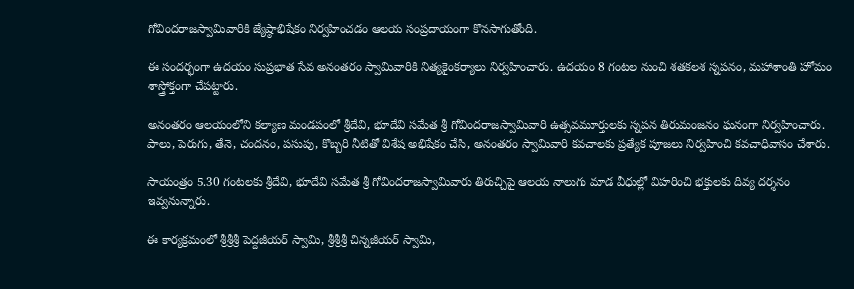గోవిందరాజస్వామివారికి జ్యేష్ఠాభిషేకం నిర్వహించడం ఆలయ సంప్రదాయంగా కొనసాగుతోంది.

ఈ సందర్భంగా ఉదయం సుప్రభాత సేవ అనంతరం స్వామివారికి నిత్యకైంకర్యాలు నిర్వహించారు. ఉదయం 8 గంటల నుంచి శతకలశ స్నపనం, మహాశాంతి హోమం శాస్త్రోక్తంగా చేపట్టారు.

అనంతరం ఆలయంలోని కల్యాణ మండపంలో శ్రీదేవి, భూదేవి సమేత శ్రీ గోవిందరాజస్వామివారి ఉత్సవమూర్తులకు స్నపన తిరుమంజనం ఘనంగా నిర్వహించారు. పాలు, పెరుగు, తేనె, చందనం, పసుపు, కొబ్బరి నీటితో విశేష అభిషేకం చేసి, అనంతరం స్వామివారి కవచాలకు ప్రత్యేక పూజలు నిర్వహించి కవచాధివాసం చేశారు.

సాయంత్రం 5.30 గంటలకు శ్రీదేవి, భూదేవి సమేత శ్రీ గోవిందరాజస్వామివారు తిరుచ్చిపై ఆలయ నాలుగు మాడ వీధుల్లో విహరించి భక్తులకు దివ్య దర్శనం ఇవ్వనున్నారు.

ఈ కార్యక్రమంలో శ్రీశ్రీశ్రీ పెద్దజీయర్ స్వామి, శ్రీశ్రీశ్రీ చిన్నజీయర్ స్వామి,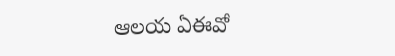ఆలయ ఏఈవో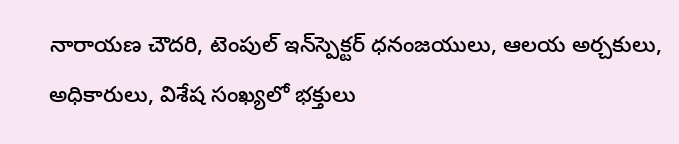నారాయణ చౌదరి, టెంపుల్ ఇన్‌స్పెక్టర్ ధనంజయులు, ఆలయ అర్చకులు, అధికారులు, విశేష సంఖ్యలో భక్తులు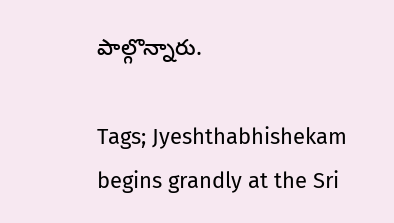పాల్గొన్నారు.

Tags; Jyeshthabhishekam begins grandly at the Sri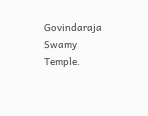Govindaraja Swamy Temple.